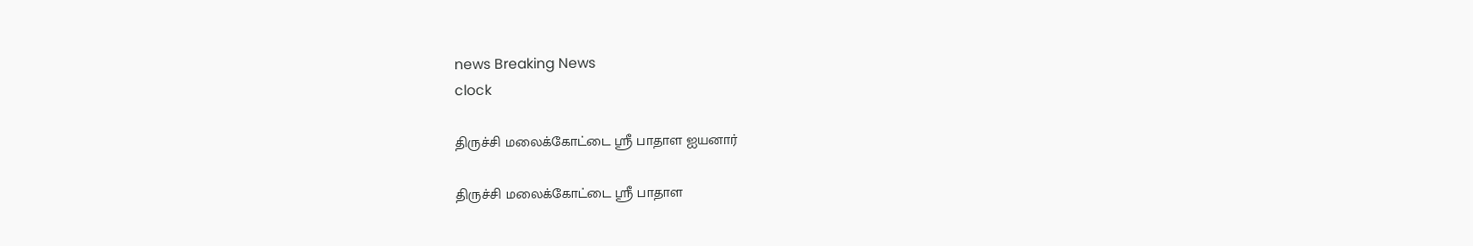news Breaking News
clock

திருச்சி மலைக்கோட்டை ஸ்ரீ பாதாள ஐயனார்

திருச்சி மலைக்கோட்டை ஸ்ரீ பாதாள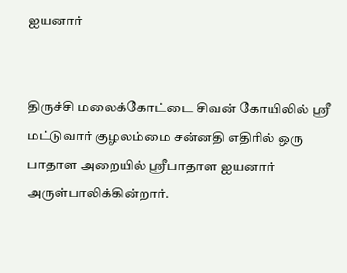ஐயனார்


திருச்சி மலைக்கோட்டை சிவன் கோயிலில் ஸ்ரீ மட்டுவார் குழலம்மை சன்னதி எதிரில் ஒரு பாதாள அறையில் ஸ்ரீபாதாள ஐயனார் அருள்பாலிக்கின்றார்.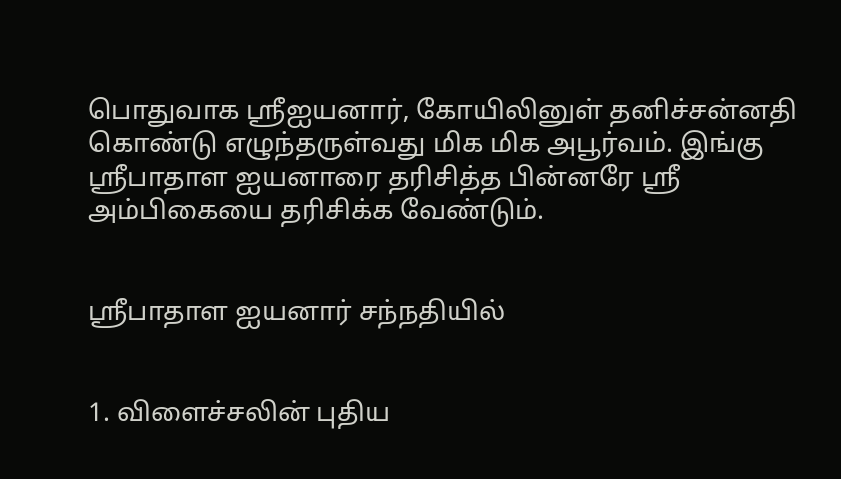பொதுவாக ஸ்ரீஐயனார், கோயிலினுள் தனிச்சன்னதி கொண்டு எழுந்தருள்வது மிக மிக அபூர்வம். இங்கு ஸ்ரீபாதாள ஐயனாரை தரிசித்த பின்னரே ஸ்ரீ அம்பிகையை தரிசிக்க வேண்டும்.


ஸ்ரீபாதாள ஐயனார் சந்நதியில்


1. விளைச்சலின் புதிய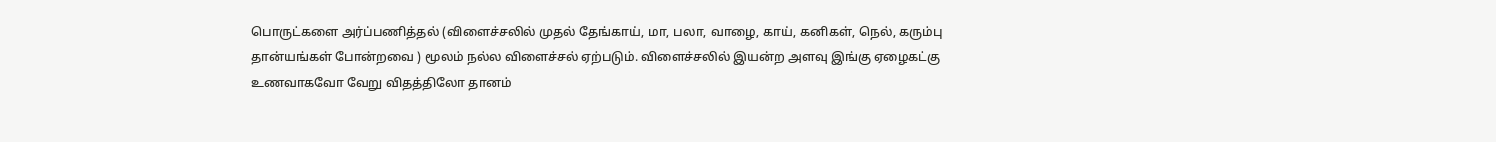பொருட்களை அர்ப்பணித்தல் (விளைச்சலில் முதல் தேங்காய், மா, பலா, வாழை, காய், கனிகள், நெல், கரும்பு தான்யங்கள் போன்றவை ) மூலம் நல்ல விளைச்சல் ஏற்படும். விளைச்சலில் இயன்ற அளவு இங்கு ஏழைகட்கு உணவாகவோ வேறு விதத்திலோ தானம்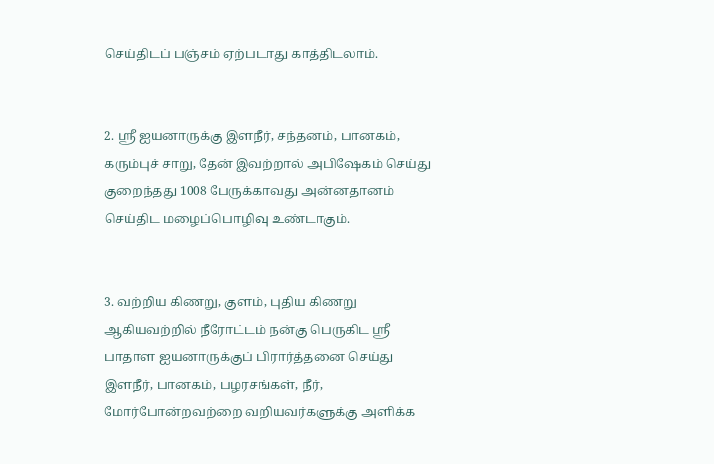செய்திடப் பஞ்சம் ஏற்படாது காத்திடலாம்.


2. ஸ்ரீ ஐயனாருக்கு இளநீர், சந்தனம், பானகம், கரும்புச் சாறு, தேன் இவற்றால் அபிஷேகம் செய்து குறைந்தது 1008 பேருக்காவது அன்னதானம் செய்திட மழைப்பொழிவு உண்டாகும்.


3. வற்றிய கிணறு, குளம், புதிய கிணறு ஆகியவற்றில் நீரோட்டம் நன்கு பெருகிட ஸ்ரீ பாதாள ஐயனாருக்குப் பிரார்த்தனை செய்து இளநீர், பானகம், பழரசங்கள், நீர், மோர்போன்றவற்றை வறியவர்களுக்கு அளிக்க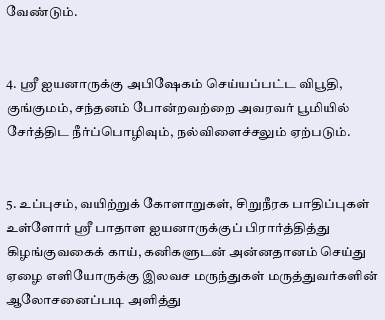வேண்டும்.


4. ஸ்ரீ ஐயனாருக்கு அபிஷேகம் செய்யப்பட்ட விபூதி, குங்குமம், சந்தனம் போன்றவற்றை அவரவர் பூமியில் சேர்த்திட நீர்ப்பொழிவும், நல்விளைச்சலும் ஏற்படும்.


5. உப்புசம், வயிற்றுக் கோளாறுகள், சிறுநீரக பாதிப்புகள் உள்ளோர் ஸ்ரீ பாதாள ஐயனாருக்குப் பிரார்த்தித்து கிழங்குவகைக் காய், கனிகளுடன் அன்னதானம் செய்து ஏழை எளியோருக்கு இலவச மருந்துகள் மருத்துவர்களின் ஆலோசனைப்படி அளித்து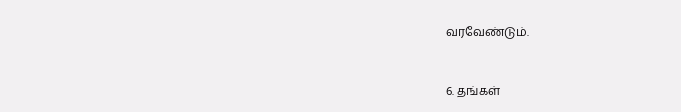வரவேண்டும்.


6. தங்கள்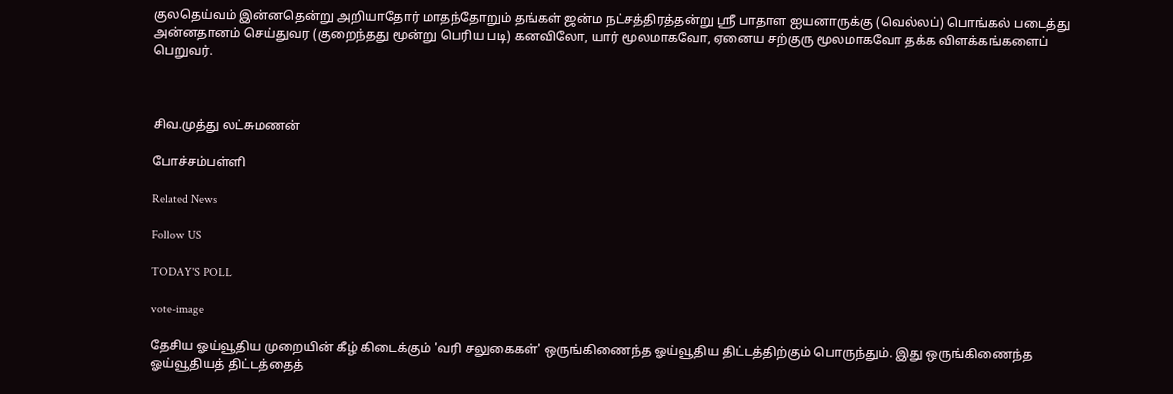குலதெய்வம் இன்னதென்று அறியாதோர் மாதந்தோறும் தங்கள் ஜன்ம நட்சத்திரத்தன்று ஸ்ரீ பாதாள ஐயனாருக்கு (வெல்லப்) பொங்கல் படைத்து அன்னதானம் செய்துவர (குறைந்தது மூன்று பெரிய படி) கனவிலோ, யார் மூலமாகவோ, ஏனைய சற்குரு மூலமாகவோ தக்க விளக்கங்களைப் பெறுவர்.



சிவ.முத்து லட்சுமணன்

போச்சம்பள்ளி

Related News

Follow US

TODAY'S POLL

vote-image

தேசிய ஓய்வூதிய முறையின் கீழ் கிடைக்கும் 'வரி சலுகைகள்' ஒருங்கிணைந்த ஓய்வூதிய திட்டத்திற்கும் பொருந்தும். இது ஒருங்கிணைந்த ஓய்வூதியத் திட்டத்தைத்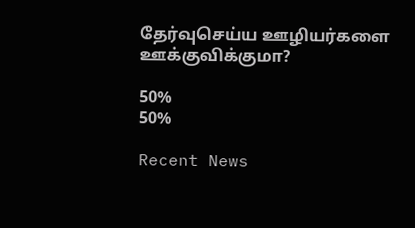தேர்வுசெய்ய ஊழியர்களை ஊக்குவிக்குமா?

50%
50%

Recent News